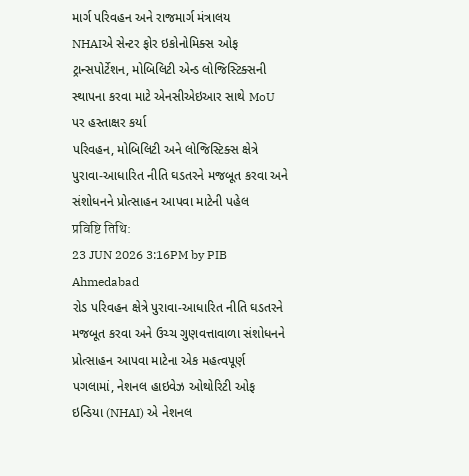માર્ગ પરિવહન અને રાજમાર્ગ મંત્રાલય
NHAIએ સેન્ટર ફોર ઇકોનોમિક્સ ઓફ ટ્રાન્સપોર્ટેશન, મોબિલિટી એન્ડ લોજિસ્ટિક્સની સ્થાપના કરવા માટે એનસીએઇઆર સાથે MoU પર હસ્તાક્ષર કર્યા
પરિવહન, મોબિલિટી અને લોજિસ્ટિક્સ ક્ષેત્રે પુરાવા-આધારિત નીતિ ઘડતરને મજબૂત કરવા અને સંશોધનને પ્રોત્સાહન આપવા માટેની પહેલ
प्रविष्टि तिथि:
23 JUN 2026 3:16PM by PIB Ahmedabad
રોડ પરિવહન ક્ષેત્રે પુરાવા-આધારિત નીતિ ઘડતરને મજબૂત કરવા અને ઉચ્ચ ગુણવત્તાવાળા સંશોધનને પ્રોત્સાહન આપવા માટેના એક મહત્વપૂર્ણ પગલામાં, નેશનલ હાઇવેઝ ઓથોરિટી ઓફ ઇન્ડિયા (NHAI) એ નેશનલ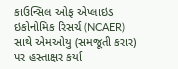કાઉન્સિલ ઓફ એપ્લાઇડ ઇકોનોમિક રિસર્ચ (NCAER) સાથે એમઓયુ (સમજૂતી કરાર) પર હસ્તાક્ષર કર્યા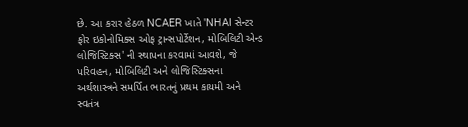છે. આ કરાર હેઠળ NCAER ખાતે 'NHAI સેન્ટર ફોર ઇકોનોમિક્સ ઓફ ટ્રાન્સપોર્ટેશન, મોબિલિટી એન્ડ લોજિસ્ટિક્સ' ની સ્થાપના કરવામાં આવશે, જે પરિવહન, મોબિલિટી અને લોજિસ્ટિક્સના અર્થશાસ્ત્રને સમર્પિત ભારતનું પ્રથમ કાયમી અને સ્વતંત્ર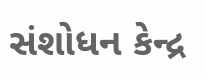સંશોધન કેન્દ્ર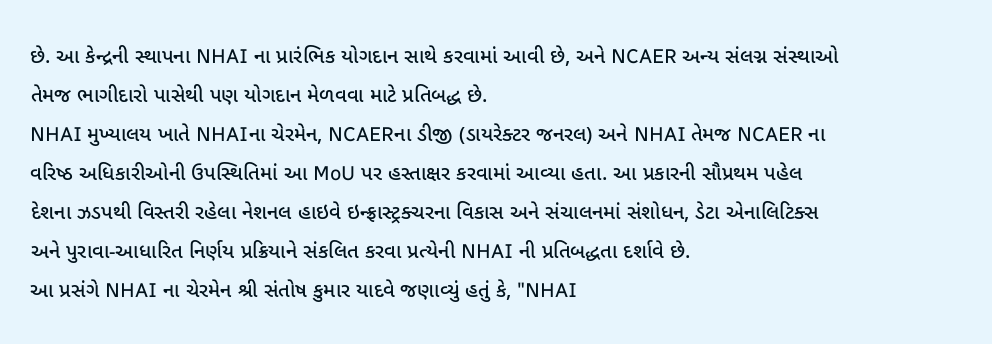છે. આ કેન્દ્રની સ્થાપના NHAI ના પ્રારંભિક યોગદાન સાથે કરવામાં આવી છે, અને NCAER અન્ય સંલગ્ન સંસ્થાઓ તેમજ ભાગીદારો પાસેથી પણ યોગદાન મેળવવા માટે પ્રતિબદ્ધ છે.
NHAI મુખ્યાલય ખાતે NHAIના ચેરમેન, NCAERના ડીજી (ડાયરેક્ટર જનરલ) અને NHAI તેમજ NCAER ના વરિષ્ઠ અધિકારીઓની ઉપસ્થિતિમાં આ MoU પર હસ્તાક્ષર કરવામાં આવ્યા હતા. આ પ્રકારની સૌપ્રથમ પહેલ દેશના ઝડપથી વિસ્તરી રહેલા નેશનલ હાઇવે ઇન્ફ્રાસ્ટ્રક્ચરના વિકાસ અને સંચાલનમાં સંશોધન, ડેટા એનાલિટિક્સ અને પુરાવા-આધારિત નિર્ણય પ્રક્રિયાને સંકલિત કરવા પ્રત્યેની NHAI ની પ્રતિબદ્ધતા દર્શાવે છે.
આ પ્રસંગે NHAI ના ચેરમેન શ્રી સંતોષ કુમાર યાદવે જણાવ્યું હતું કે, "NHAI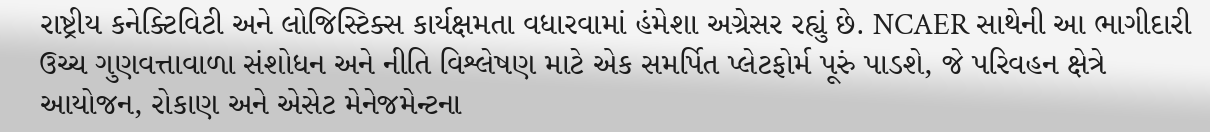રાષ્ટ્રીય કનેક્ટિવિટી અને લોજિસ્ટિક્સ કાર્યક્ષમતા વધારવામાં હંમેશા અગ્રેસર રહ્યું છે. NCAER સાથેની આ ભાગીદારી ઉચ્ચ ગુણવત્તાવાળા સંશોધન અને નીતિ વિશ્લેષણ માટે એક સમર્પિત પ્લેટફોર્મ પૂરું પાડશે, જે પરિવહન ક્ષેત્રે આયોજન, રોકાણ અને એસેટ મેનેજમેન્ટના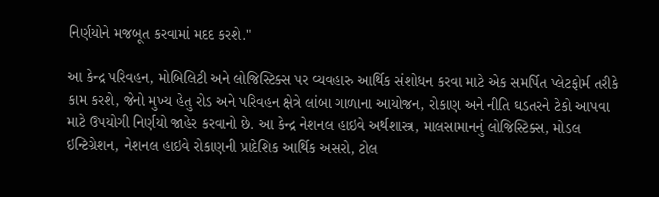નિર્ણયોને મજબૂત કરવામાં મદદ કરશે."

આ કેન્દ્ર પરિવહન, મોબિલિટી અને લોજિસ્ટિક્સ પર વ્યવહારુ આર્થિક સંશોધન કરવા માટે એક સમર્પિત પ્લેટફોર્મ તરીકે કામ કરશે, જેનો મુખ્ય હેતુ રોડ અને પરિવહન ક્ષેત્રે લાંબા ગાળાના આયોજન, રોકાણ અને નીતિ ઘડતરને ટેકો આપવા માટે ઉપયોગી નિર્ણયો જાહેર કરવાનો છે. આ કેન્દ્ર નેશનલ હાઇવે અર્થશાસ્ત્ર, માલસામાનનું લોજિસ્ટિક્સ, મોડલ ઇન્ટિગ્રેશન, નેશનલ હાઇવે રોકાણની પ્રાદેશિક આર્થિક અસરો, ટોલ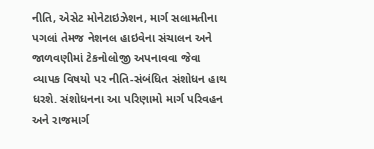નીતિ, એસેટ મોનેટાઇઝેશન, માર્ગ સલામતીના પગલાં તેમજ નેશનલ હાઇવેના સંચાલન અને જાળવણીમાં ટેકનોલોજી અપનાવવા જેવા વ્યાપક વિષયો પર નીતિ-સંબંધિત સંશોધન હાથ ધરશે. સંશોધનના આ પરિણામો માર્ગ પરિવહન અને રાજમાર્ગ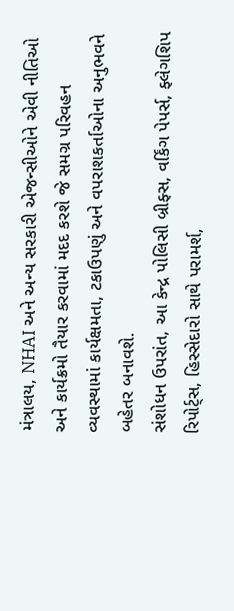મંત્રાલય, NHAI અને અન્ય સરકારી એજન્સીઓને એવી નીતિઓ અને કાર્યક્રમો તૈયાર કરવામાં મદદ કરશે જે સમગ્ર પરિવહન વ્યવસ્થામાં કાર્યક્ષમતા, ટકાઉપણું અને વપરાશકર્તાઓના અનુભવને બહેતર બનાવશે.
સંશોધન ઉપરાંત, આ કેન્દ્ર પોલિસી બ્રીફ્સ, વર્કિંગ પેપર્સ, ફ્લેગશિપ રિપોર્ટ્સ, હિસ્સેદારો સાથે પરામર્શ,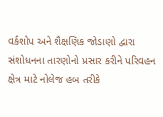વર્કશોપ અને શૈક્ષણિક જોડાણો દ્વારા સંશોધનના તારણોનો પ્રસાર કરીને પરિવહન ક્ષેત્ર માટે નોલેજ હબ તરીકે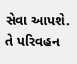સેવા આપશે. તે પરિવહન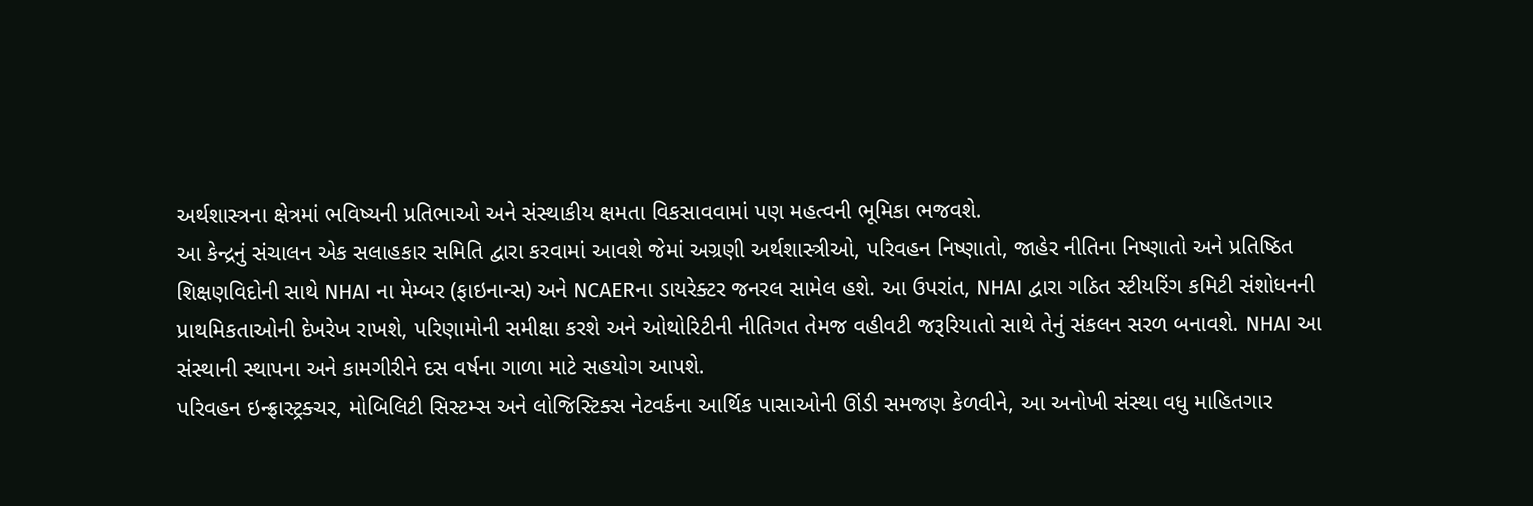અર્થશાસ્ત્રના ક્ષેત્રમાં ભવિષ્યની પ્રતિભાઓ અને સંસ્થાકીય ક્ષમતા વિકસાવવામાં પણ મહત્વની ભૂમિકા ભજવશે.
આ કેન્દ્રનું સંચાલન એક સલાહકાર સમિતિ દ્વારા કરવામાં આવશે જેમાં અગ્રણી અર્થશાસ્ત્રીઓ, પરિવહન નિષ્ણાતો, જાહેર નીતિના નિષ્ણાતો અને પ્રતિષ્ઠિત શિક્ષણવિદોની સાથે NHAI ના મેમ્બર (ફાઇનાન્સ) અને NCAERના ડાયરેક્ટર જનરલ સામેલ હશે. આ ઉપરાંત, NHAI દ્વારા ગઠિત સ્ટીયરિંગ કમિટી સંશોધનની પ્રાથમિકતાઓની દેખરેખ રાખશે, પરિણામોની સમીક્ષા કરશે અને ઓથોરિટીની નીતિગત તેમજ વહીવટી જરૂરિયાતો સાથે તેનું સંકલન સરળ બનાવશે. NHAI આ સંસ્થાની સ્થાપના અને કામગીરીને દસ વર્ષના ગાળા માટે સહયોગ આપશે.
પરિવહન ઇન્ફ્રાસ્ટ્રક્ચર, મોબિલિટી સિસ્ટમ્સ અને લોજિસ્ટિક્સ નેટવર્કના આર્થિક પાસાઓની ઊંડી સમજણ કેળવીને, આ અનોખી સંસ્થા વધુ માહિતગાર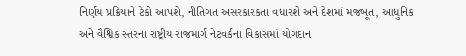નિર્ણય પ્રક્રિયાને ટેકો આપશે, નીતિગત અસરકારકતા વધારશે અને દેશમાં મજબૂત, આધુનિક અને વૈશ્વિક સ્તરના રાષ્ટ્રીય રાજમાર્ગ નેટવર્કના વિકાસમાં યોગદાન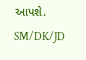આપશે.
SM/DK/JD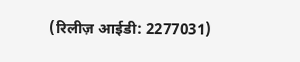(रिलीज़ आईडी: 2277031)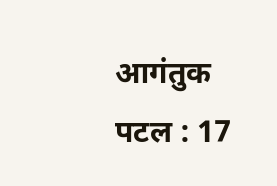आगंतुक पटल : 17